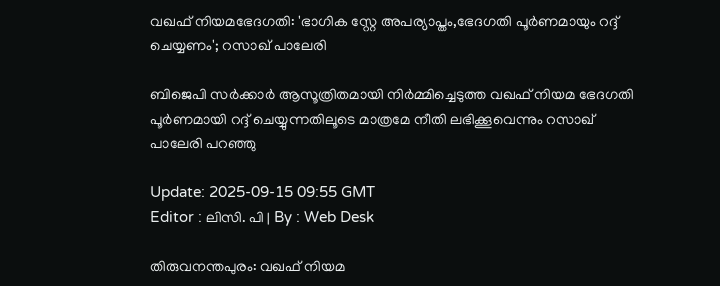വഖഫ് നിയമഭേദഗതി: 'ഭാഗിക സ്റ്റേ അപര്യാപ്തം,ഭേദഗതി പൂർണമായും റദ്ദ് ചെയ്യണം'; റസാഖ് പാലേരി

ബിജെപി സർക്കാർ ആസൂത്രിതമായി നിർമ്മിച്ചെടുത്ത വഖഫ് നിയമ ഭേദഗതി പൂർണമായി റദ്ദ് ചെയ്യുന്നതിലൂടെ മാത്രമേ നീതി ലഭിക്കൂവെന്നും റസാഖ് പാലേരി പറഞ്ഞു

Update: 2025-09-15 09:55 GMT
Editor : ലിസി. പി | By : Web Desk

തിരുവനന്തപുരം: വഖഫ് നിയമ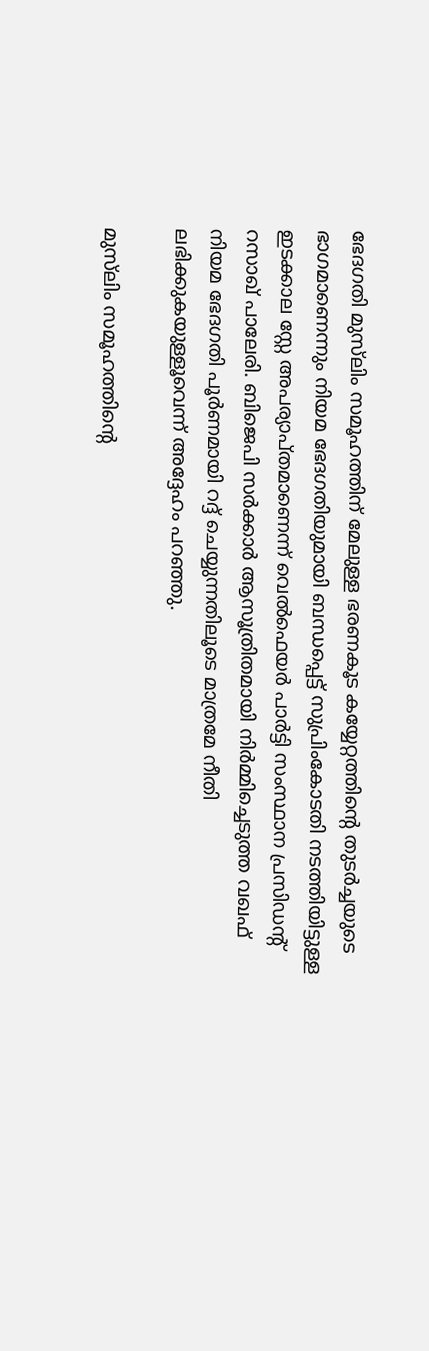ഭേദഗതി മുസ്‌ലിം സമൂഹത്തിന് മേലുള്ള ഭരണകൂട കയ്യേറ്റത്തിന്റെ തുടർച്ചയുടെ ഭാഗമാണെന്നും നിയമ ഭേദഗതിയുമായി ബന്ധപ്പെട്ട് സുപ്രിംകോടതി നടത്തിയിട്ടുള്ള ഇടക്കാല സ്റ്റേ അപര്യാപ്തമാണെന്ന് വെൽഫെയർ പാർട്ടി സംസ്ഥാന പ്രസിഡൻ്റ് റസാഖ് പാലേരി. ബിജെപി സർക്കാർ ആസൂത്രിതമായി നിർമ്മിച്ചെടുത്ത വഖഫ്  നിയമ ഭേദഗതി പൂർണമായി റദ്ദ് ചെയ്യുന്നതിലൂടെ മാത്രമേ നീതി ലഭിക്കുകയുള്ളൂവെന്ന് അദ്ദേഹം പറഞ്ഞു.

മുസ്‌ലിം സമൂഹത്തിൻ്റെ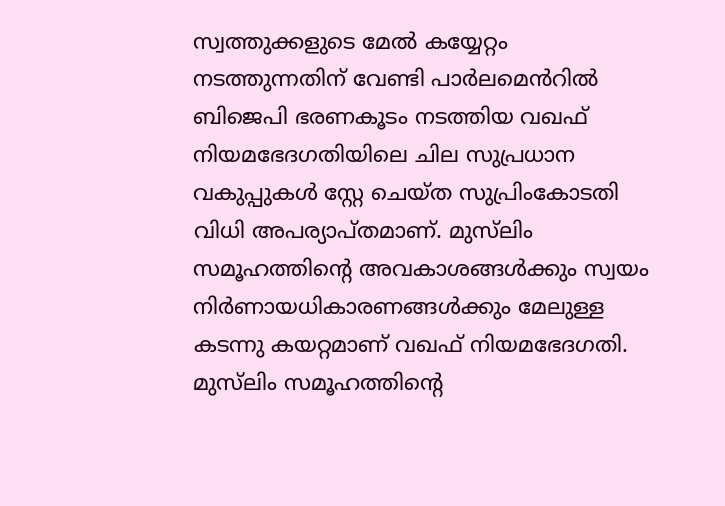സ്വത്തുക്കളുടെ മേൽ കയ്യേറ്റം നടത്തുന്നതിന് വേണ്ടി പാർലമെൻറിൽ ബിജെപി ഭരണകൂടം നടത്തിയ വഖഫ് നിയമഭേദഗതിയിലെ ചില സുപ്രധാന വകുപ്പുകൾ സ്റ്റേ ചെയ്ത സുപ്രിംകോടതി വിധി അപര്യാപ്തമാണ്. മുസ്‌ലിം സമൂഹത്തിന്റെ അവകാശങ്ങൾക്കും സ്വയം നിർണായധികാരണങ്ങൾക്കും മേലുള്ള കടന്നു കയറ്റമാണ് വഖഫ് നിയമഭേദഗതി. മുസ്‌ലിം സമൂഹത്തിന്റെ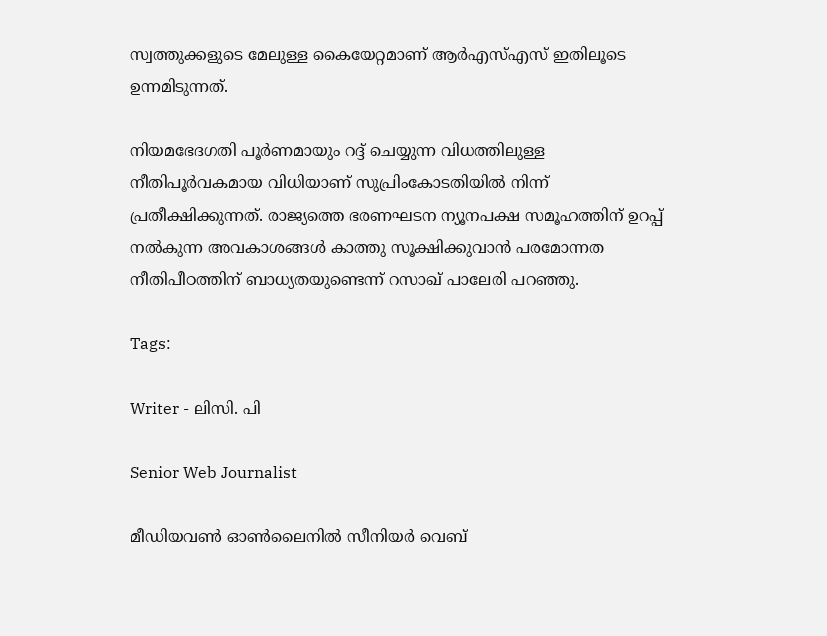സ്വത്തുക്കളുടെ മേലുള്ള കൈയേറ്റമാണ് ആർഎസ്എസ് ഇതിലൂടെ ഉന്നമിടുന്നത്.

നിയമഭേദഗതി പൂർണമായും റദ്ദ് ചെയ്യുന്ന വിധത്തിലുള്ള നീതിപൂർവകമായ വിധിയാണ് സുപ്രിംകോടതിയിൽ നിന്ന് പ്രതീക്ഷിക്കുന്നത്. രാജ്യത്തെ ഭരണഘടന ന്യൂനപക്ഷ സമൂഹത്തിന് ഉറപ്പ് നൽകുന്ന അവകാശങ്ങൾ കാത്തു സൂക്ഷിക്കുവാൻ പരമോന്നത നീതിപീഠത്തിന് ബാധ്യതയുണ്ടെന്ന് റസാഖ് പാലേരി പറഞ്ഞു.

Tags:

Writer - ലിസി. പി

Senior Web Journalist

മീഡിയവൺ ഓൺലൈനിൽ സീനിയർ വെബ്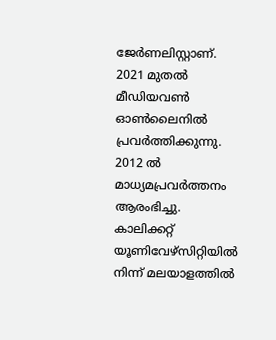ജേർണലിസ്റ്റാണ്. 2021 മുതൽ മീഡിയവൺ ഓൺലൈനിൽ പ്രവർത്തിക്കുന്നു. 2012 ല്‍ മാധ്യമപ്രവര്‍ത്തനം ആരംഭിച്ചു. കാലിക്കറ്റ് യൂണിവേഴ്‌സിറ്റിയിൽ നിന്ന് മലയാളത്തിൽ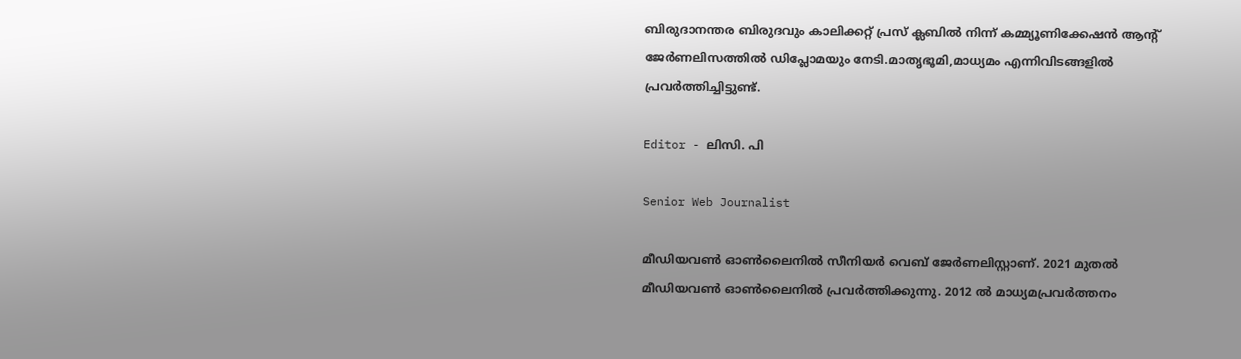ബിരുദാനന്തര ബിരുദവും കാലിക്കറ്റ് പ്രസ് ക്ലബിൽ നിന്ന് കമ്മ്യൂണിക്കേഷൻ ആന്റ് ജേർണലിസത്തിൽ ഡിപ്ലോമയും നേടി.മാതൃഭൂമി,മാധ്യമം എന്നിവിടങ്ങളിൽ പ്രവർത്തിച്ചിട്ടുണ്ട്.

Editor - ലിസി. പി

Senior Web Journalist

മീഡിയവൺ ഓൺലൈനിൽ സീനിയർ വെബ് ജേർണലിസ്റ്റാണ്. 2021 മുതൽ മീഡിയവൺ ഓൺലൈനിൽ പ്രവർത്തിക്കുന്നു. 2012 ല്‍ മാധ്യമപ്രവര്‍ത്തനം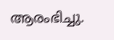ആരംഭിച്ചു.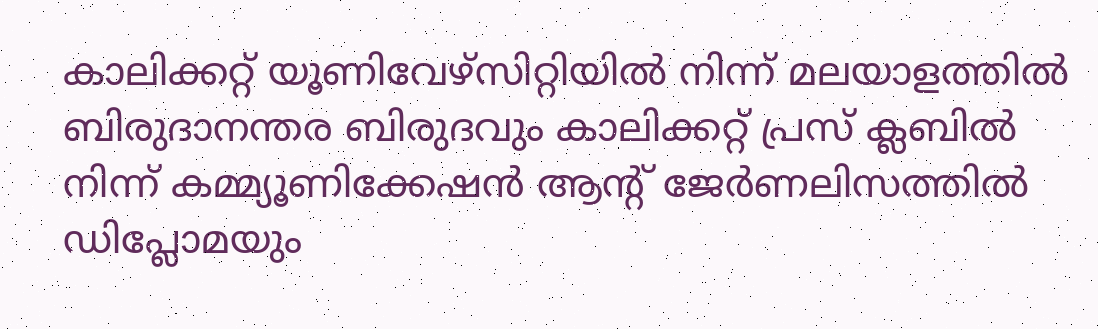കാലിക്കറ്റ് യൂണിവേഴ്‌സിറ്റിയിൽ നിന്ന് മലയാളത്തിൽ ബിരുദാനന്തര ബിരുദവും കാലിക്കറ്റ് പ്രസ് ക്ലബിൽ നിന്ന് കമ്മ്യൂണിക്കേഷൻ ആന്റ് ജേർണലിസത്തിൽ ഡിപ്ലോമയും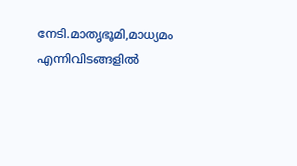നേടി.മാതൃഭൂമി,മാധ്യമം എന്നിവിടങ്ങളിൽ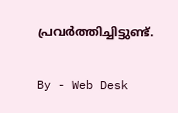പ്രവർത്തിച്ചിട്ടുണ്ട്.

By - Web Desk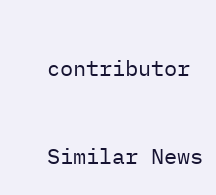contributor

Similar News